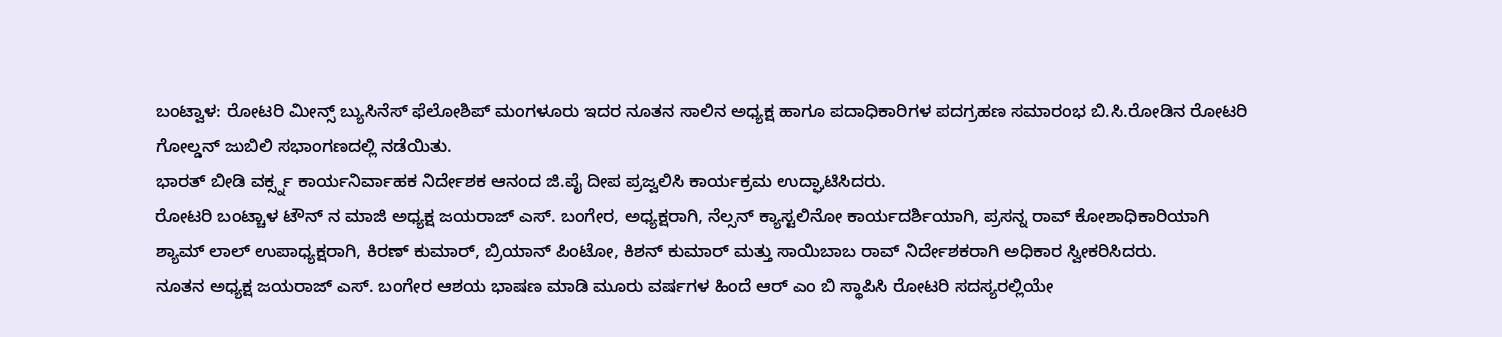ಬಂಟ್ವಾಳ: ರೋಟರಿ ಮೀನ್ಸ್ ಬ್ಯುಸಿನೆಸ್ ಫೆಲೋಶಿಪ್ ಮಂಗಳೂರು ಇದರ ನೂತನ ಸಾಲಿನ ಅಧ್ಯಕ್ಷ ಹಾಗೂ ಪದಾಧಿಕಾರಿಗಳ ಪದಗ್ರಹಣ ಸಮಾರಂಭ ಬಿ.ಸಿ.ರೋಡಿನ ರೋಟರಿ ಗೋಲ್ಡನ್ ಜುಬಿಲಿ ಸಭಾಂಗಣದಲ್ಲಿ ನಡೆಯಿತು.
ಭಾರತ್ ಬೀಡಿ ವರ್ಕ್ಸ್ನ ಕಾರ್ಯನಿರ್ವಾಹಕ ನಿರ್ದೇಶಕ ಆನಂದ ಜಿ.ಪೈ ದೀಪ ಪ್ರಜ್ವಲಿಸಿ ಕಾರ್ಯಕ್ರಮ ಉದ್ಘಾಟಿಸಿದರು.
ರೋಟರಿ ಬಂಟ್ಚಾಳ ಟೌನ್ ನ ಮಾಜಿ ಅಧ್ಯಕ್ಷ ಜಯರಾಜ್ ಎಸ್. ಬಂಗೇರ, ಅಧ್ಯಕ್ಷರಾಗಿ, ನೆಲ್ಸನ್ ಕ್ಯಾಸ್ಟಲಿನೋ ಕಾರ್ಯದರ್ಶಿಯಾಗಿ, ಪ್ರಸನ್ನ ರಾವ್ ಕೋಶಾಧಿಕಾರಿಯಾಗಿ ಶ್ಯಾಮ್ ಲಾಲ್ ಉಪಾಧ್ಯಕ್ಷರಾಗಿ, ಕಿರಣ್ ಕುಮಾರ್, ಬ್ರಿಯಾನ್ ಪಿಂಟೋ, ಕಿಶನ್ ಕುಮಾರ್ ಮತ್ತು ಸಾಯಿಬಾಬ ರಾವ್ ನಿರ್ದೇಶಕರಾಗಿ ಅಧಿಕಾರ ಸ್ವೀಕರಿಸಿದರು.
ನೂತನ ಅಧ್ಯಕ್ಷ ಜಯರಾಜ್ ಎಸ್. ಬಂಗೇರ ಆಶಯ ಭಾಷಣ ಮಾಡಿ ಮೂರು ವರ್ಷಗಳ ಹಿಂದೆ ಆರ್ ಎಂ ಬಿ ಸ್ಥಾಪಿಸಿ ರೋಟರಿ ಸದಸ್ಯರಲ್ಲಿಯೇ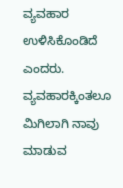ವ್ಯವಹಾರ ಉಳಿಸಿಕೊಂಡಿದೆ ಎಂದರು. ವ್ಯವಹಾರಕ್ಕಿಂತಲೂ ಮಿಗಿಲಾಗಿ ನಾವು ಮಾಡುವ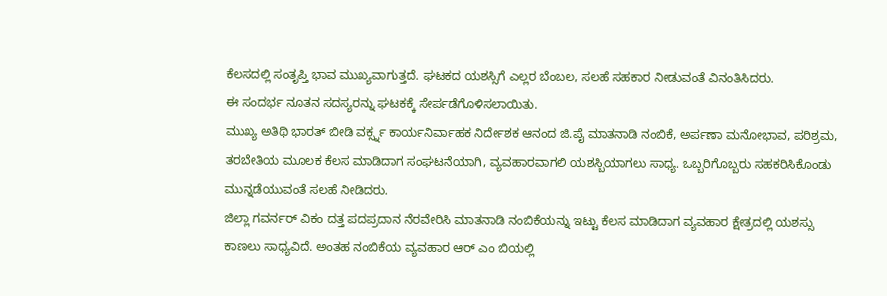ಕೆಲಸದಲ್ಲಿ ಸಂತೃಪ್ತಿ ಭಾವ ಮುಖ್ಯವಾಗುತ್ತದೆ. ಘಟಕದ ಯಶಸ್ಸಿಗೆ ಎಲ್ಲರ ಬೆಂಬಲ, ಸಲಹೆ ಸಹಕಾರ ನೀಡುವಂತೆ ವಿನಂತಿಸಿದರು.
ಈ ಸಂದರ್ಭ ನೂತನ ಸದಸ್ಯರನ್ನು ಘಟಕಕ್ಕೆ ಸೇರ್ಪಡೆಗೊಳಿಸಲಾಯಿತು.
ಮುಖ್ಯ ಅತಿಥಿ ಭಾರತ್ ಬೀಡಿ ವರ್ಕ್ಸ್ನ ಕಾರ್ಯನಿರ್ವಾಹಕ ನಿರ್ದೇಶಕ ಆನಂದ ಜಿ.ಪೈ ಮಾತನಾಡಿ ನಂಬಿಕೆ, ಅರ್ಪಣಾ ಮನೋಭಾವ, ಪರಿಶ್ರಮ, ತರಬೇತಿಯ ಮೂಲಕ ಕೆಲಸ ಮಾಡಿದಾಗ ಸಂಘಟನೆಯಾಗಿ, ವ್ಯವಹಾರವಾಗಲಿ ಯಶಸ್ಬಿಯಾಗಲು ಸಾಧ್ಯ. ಒಬ್ಬರಿಗೊಬ್ಬರು ಸಹಕರಿಸಿಕೊಂಡು ಮುನ್ನಡೆಯುವಂತೆ ಸಲಹೆ ನೀಡಿದರು.
ಜಿಲ್ಲಾ ಗವರ್ನರ್ ವಿಕಂ ದತ್ತ ಪದಪ್ರದಾನ ನೆರವೇರಿಸಿ ಮಾತನಾಡಿ ನಂಬಿಕೆಯನ್ನು ಇಟ್ಟು ಕೆಲಸ ಮಾಡಿದಾಗ ವ್ಯವಹಾರ ಕ್ಷೇತ್ರದಲ್ಲಿ ಯಶಸ್ಸು ಕಾಣಲು ಸಾಧ್ಯವಿದೆ. ಅಂತಹ ನಂಬಿಕೆಯ ವ್ಯವಹಾರ ಆರ್ ಎಂ ಬಿಯಲ್ಲಿ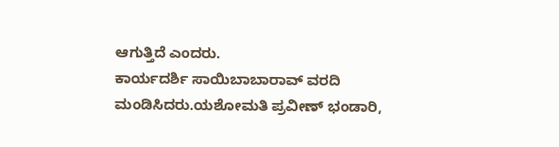ಆಗುತ್ತಿದೆ ಎಂದರು.
ಕಾರ್ಯದರ್ಶಿ ಸಾಯಿಬಾಬಾರಾವ್ ವರದಿ ಮಂಡಿಸಿದರು.ಯಶೋಮತಿ ಪ್ರವೀಣ್ ಭಂಡಾರಿ,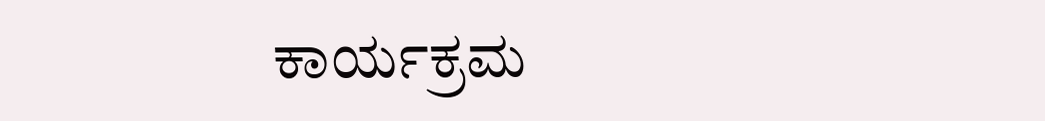ಕಾರ್ಯಕ್ರಮ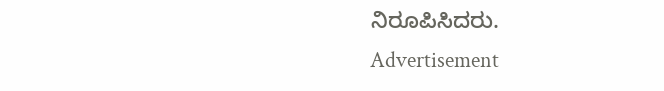ನಿರೂಪಿಸಿದರು.
Advertisement